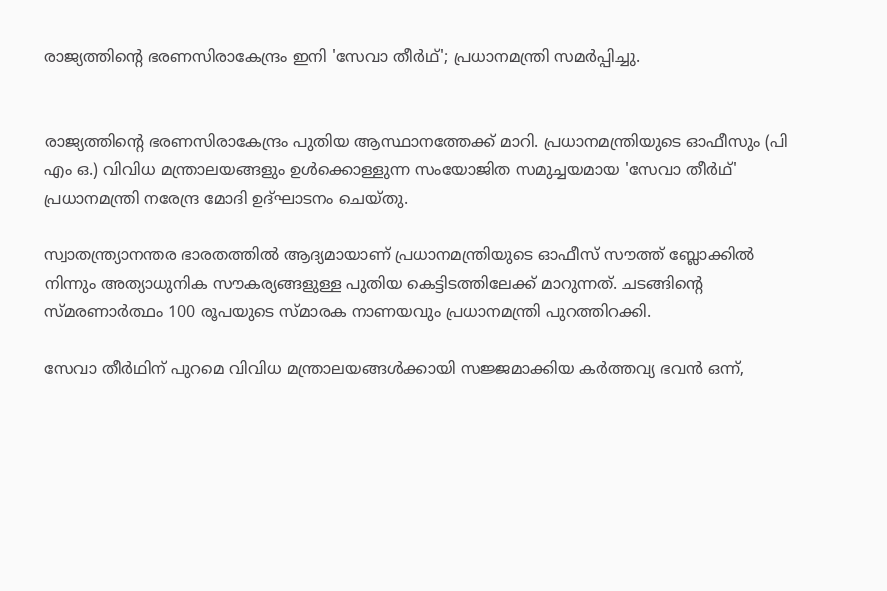രാജ്യത്തിന്റെ ഭരണസിരാകേന്ദ്രം ഇനി 'സേവാ തീര്‍ഥ്'; പ്രധാനമന്ത്രി സമര്‍പ്പിച്ചു.


രാജ്യത്തിന്റെ ഭരണസിരാകേന്ദ്രം പുതിയ ആസ്ഥാനത്തേക്ക് മാറി. പ്രധാനമന്ത്രിയുടെ ഓഫീസും (പി എം ഒ.) വിവിധ മന്ത്രാലയങ്ങളും ഉള്‍ക്കൊള്ളുന്ന സംയോജിത സമുച്ചയമായ 'സേവാ തീർഥ്' പ്രധാനമന്ത്രി നരേന്ദ്ര മോദി ഉദ്ഘാടനം ചെയ്തു.

സ്വാതന്ത്ര്യാനന്തര ഭാരതത്തില്‍ ആദ്യമായാണ് പ്രധാനമന്ത്രിയുടെ ഓഫീസ് സൗത്ത് ബ്ലോക്കില്‍ നിന്നും അത്യാധുനിക സൗകര്യങ്ങളുള്ള പുതിയ കെട്ടിടത്തിലേക്ക് മാറുന്നത്. ചടങ്ങിന്റെ സ്മരണാർത്ഥം 100 രൂപയുടെ സ്മാരക നാണയവും പ്രധാനമന്ത്രി പുറത്തിറക്കി.

സേവാ തീർഥിന് പുറമെ വിവിധ മന്ത്രാലയങ്ങള്‍ക്കായി സജ്ജമാക്കിയ കർത്തവ്യ ഭവൻ ഒന്ന്,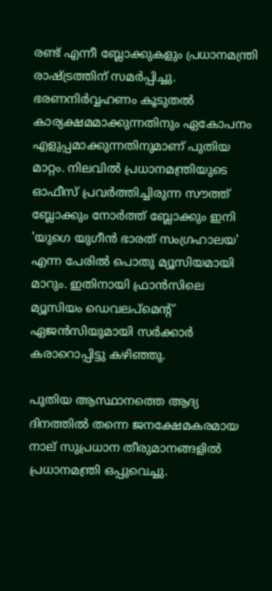രണ്ട് എന്നീ ബ്ലോക്കുകളും പ്രധാനമന്ത്രി രാഷ്ട്രത്തിന് സമർപ്പിച്ചു. ഭരണനിർവ്വഹണം കൂടുതല്‍ കാര്യക്ഷമമാക്കുന്നതിനും ഏകോപനം എളുപ്പമാക്കുന്നതിനുമാണ് പുതിയ മാറ്റം. നിലവില്‍ പ്രധാനമന്ത്രിയുടെ ഓഫീസ് പ്രവർത്തിച്ചിരുന്ന സൗത്ത് ബ്ലോക്കും നോർത്ത് ബ്ലോക്കും ഇനി 'യുഗെ യുഗീൻ ഭാരത് സംഗ്രഹാലയ' എന്ന പേരില്‍ പൊതു മ്യൂസിയമായി മാറും. ഇതിനായി ഫ്രാൻസിലെ മ്യൂസിയം ഡെവലപ്‌മെന്റ് ഏജൻസിയുമായി സർക്കാർ കരാറൊപ്പിട്ടു കഴിഞ്ഞു.

പുതിയ ആസ്ഥാനത്തെ ആദ്യ ദിനത്തില്‍ തന്നെ ജനക്ഷേമകരമായ നാല് സുപ്രധാന തീരുമാനങ്ങളില്‍ പ്രധാനമന്ത്രി ഒപ്പുവെച്ചു.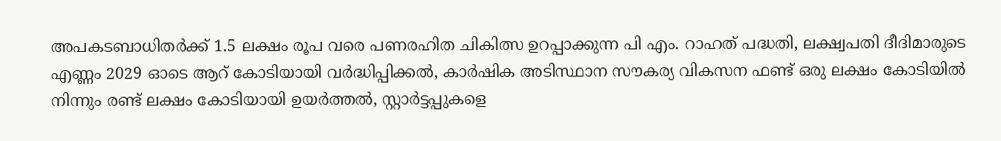അപകടബാധിതർക്ക് 1.5 ലക്ഷം രൂപ വരെ പണരഹിത ചികിത്സ ഉറപ്പാക്കുന്ന പി എം. റാഹത് പദ്ധതി, ലക്ഷ്വപതി ദീദിമാരുടെ എണ്ണം 2029 ഓടെ ആറ് കോടിയായി വർദ്ധിപ്പിക്കല്‍, കാർഷിക അടിസ്ഥാന സൗകര്യ വികസന ഫണ്ട് ഒരു ലക്ഷം കോടിയില്‍ നിന്നും രണ്ട് ലക്ഷം കോടിയായി ഉയർത്തല്‍, സ്റ്റാർട്ടപ്പുകളെ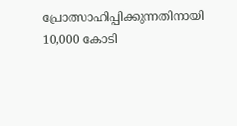പ്രോത്സാഹിപ്പിക്കുന്നതിനായി 10,000 കോടി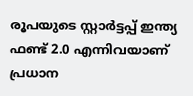രൂപയുടെ സ്റ്റാർട്ടപ്പ് ഇന്ത്യ ഫണ്ട് 2.0 എന്നിവയാണ് പ്രധാന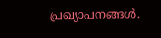പ്രഖ്യാപനങ്ങള്‍.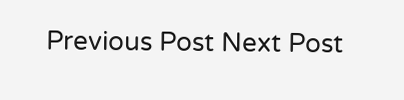Previous Post Next Post